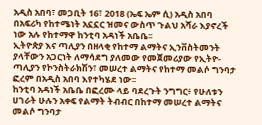አዲስ አበባ፣ መጋቢት 16፣ 2018 (ኤፍ ኤም ሲ) አዲስ አበባ በአፍሪካ የከተሜነት አኗኗር ዝመና ውስጥ ጉልህ አሻራ እያኖረች ነው አሉ የከተማዋ ከንቲባ አዳነች አቤቤ፡፡
ኢትዮጵያ እና ጣሊያን በዘላቂ የከተማ ልማትና ኢንቨስትመንት ያላቸውን አጋርነት ለማሳደግ ያለመው የመጀመሪያው የኢትዮ-ጣሊያን የኮንስትራክሽን፣ መሠረተ ልማትና የከተማ መልሶ ግንባታ ፎረም በአዲስ አበባ እየተካሄደ ነው፡፡
ከንቲባ አዳነች አቤቤ በፎረሙ ላይ ባደረጉት ንግግር፥ የሁለቱን ሀገራት ሁሉን አቀፍ የልማት ትብብር በከተማ መሠረተ ልማትና መልሶ ግንባታ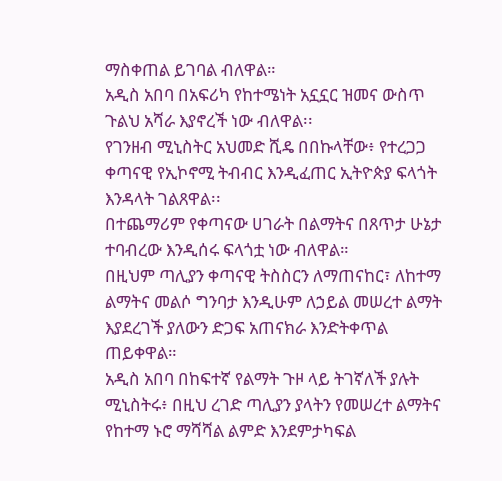ማስቀጠል ይገባል ብለዋል።
አዲስ አበባ በአፍሪካ የከተሜነት አኗኗር ዝመና ውስጥ ጉልህ አሻራ እያኖረች ነው ብለዋል፡፡
የገንዘብ ሚኒስትር አህመድ ሺዴ በበኩላቸው፥ የተረጋጋ ቀጣናዊ የኢኮኖሚ ትብብር እንዲፈጠር ኢትዮጵያ ፍላጎት እንዳላት ገልጸዋል፡፡
በተጨማሪም የቀጣናው ሀገራት በልማትና በጸጥታ ሁኔታ ተባብረው እንዲሰሩ ፍላጎቷ ነው ብለዋል።
በዚህም ጣሊያን ቀጣናዊ ትስስርን ለማጠናከር፣ ለከተማ ልማትና መልሶ ግንባታ እንዲሁም ለኃይል መሠረተ ልማት እያደረገች ያለውን ድጋፍ አጠናክራ እንድትቀጥል ጠይቀዋል።
አዲስ አበባ በከፍተኛ የልማት ጉዞ ላይ ትገኛለች ያሉት ሚኒስትሩ፥ በዚህ ረገድ ጣሊያን ያላትን የመሠረተ ልማትና የከተማ ኑሮ ማሻሻል ልምድ እንደምታካፍል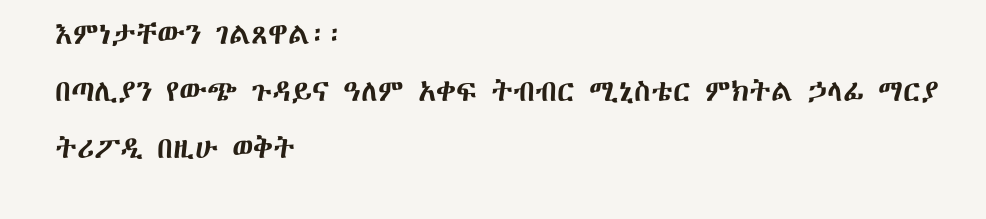እምነታቸውን ገልጸዋል፡፡
በጣሊያን የውጭ ጉዳይና ዓለም አቀፍ ትብብር ሚኒስቴር ምክትል ኃላፊ ማርያ ትሪፖዲ በዚሁ ወቅት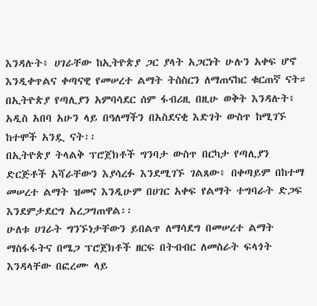እንዳሉት፥ ሀገራቸው ከኢትዮጵያ ጋር ያላት አጋርነት ሁሉን አቀፍ ሆኖ እንዲቀጥልና ቀጣናዊ የመሠረተ ልማት ትስስርን ለማጠናከር ቁርጠኛ ናት።
በኢትዮጵያ የጣሊያን አምባሳደር ሰም ፋብሪዚ በዚሁ ወቅት እንዳሉት፥ አዲስ አበባ አሁን ላይ በዓለማችን በአስደናቂ እድገት ውስጥ ከሚገኙ ከተሞች አንዷ ናት፡፡
በኢትዮጵያ ትላልቅ ፕሮጀክቶች ግንባታ ውስጥ በርካታ የጣሊያን ድርጅቶች አሻራቸውን እያሳረፉ እንደሚገኙ ገልጸው፥ በቀጣይም በከተማ መሠረተ ልማት ዝመና እንዲሁም በሀገር አቀፍ የልማት ተግባራት ድጋፍ እንደምታደርግ አረጋግጠዋል፡፡
ሁለቱ ሀገራት ግንኙነታቸውን ይበልጥ ለማሳደግ በመሠረተ ልማት ማስፋፋትና በሜጋ ፕሮጀክቶች ዘርፍ በትብብር ለመስራት ፍላጎት እንዳላቸው በፎረሙ ላይ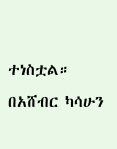ተነስቷል።
በአሸብር ካሳሁን